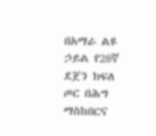በአማራ ልዩ ኃይል የ28ኛ ደጀን ክፍለ ጦር በሕግ ማስከበርና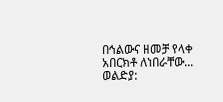በኅልውና ዘመቻ የላቀ አበርክቶ ለነበራቸው...
ወልድያ: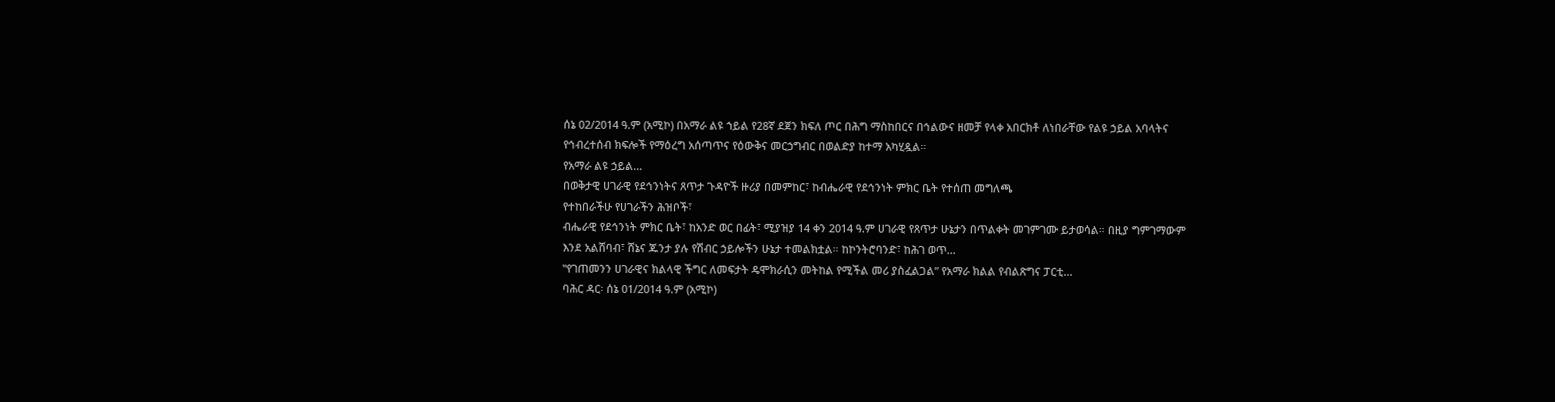ሰኔ 02/2014 ዓ.ም (አሚኮ) በአማራ ልዩ ኀይል የ28ኛ ደጀን ክፍለ ጦር በሕግ ማስከበርና በኅልውና ዘመቻ የላቀ አበርክቶ ለነበራቸው የልዩ ኃይል አባላትና የኅብረተሰብ ክፍሎች የማዕረግ አሰጣጥና የዕውቅና መርኃግብር በወልድያ ከተማ አካሂዷል።
የአማራ ልዩ ኃይል...
በወቅታዊ ሀገራዊ የደኅንነትና ጸጥታ ጉዳዮች ዙሪያ በመምከር፣ ከብሔራዊ የደኅንነት ምክር ቤት የተሰጠ መግለጫ
የተከበራችሁ የሀገራችን ሕዝቦች፣
ብሔራዊ የደኅንነት ምክር ቤት፣ ከአንድ ወር በፊት፣ ሚያዝያ 14 ቀን 2014 ዓ.ም ሀገራዊ የጸጥታ ሁኔታን በጥልቀት መገምገሙ ይታወሳል። በዚያ ግምገማውም እንደ አልሸባብ፣ ሸኔና ጁንታ ያሉ የሽብር ኃይሎችን ሁኔታ ተመልክቷል። ከኮንትሮባንድ፣ ከሕገ ወጥ...
‟የገጠመንን ሀገራዊና ክልላዊ ችግር ለመፍታት ዴሞክራሲን መትከል የሚችል መሪ ያስፈልጋል” የአማራ ክልል የብልጽግና ፓርቲ...
ባሕር ዳር፡ ሰኔ 01/2014 ዓ.ም (አሚኮ)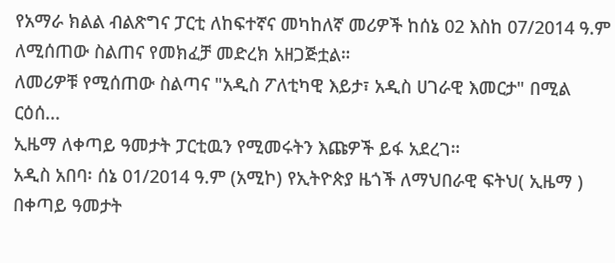የአማራ ክልል ብልጽግና ፓርቲ ለከፍተኛና መካከለኛ መሪዎች ከሰኔ 02 እስከ 07/2014 ዓ.ም ለሚሰጠው ስልጠና የመክፈቻ መድረክ አዘጋጅቷል።
ለመሪዎቹ የሚሰጠው ስልጣና "አዲስ ፖለቲካዊ እይታ፣ አዲስ ሀገራዊ እመርታ" በሚል ርዕሰ...
ኢዜማ ለቀጣይ ዓመታት ፓርቲዉን የሚመሩትን እጩዎች ይፋ አደረገ።
አዲስ አበባ፡ ሰኔ 01/2014 ዓ.ም (አሚኮ) የኢትዮጵያ ዜጎች ለማህበራዊ ፍትህ( ኢዜማ ) በቀጣይ ዓመታት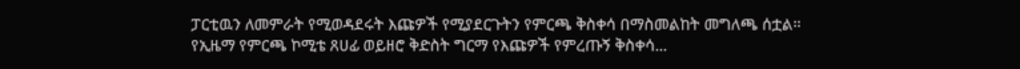ፓርቲዉን ለመምራት የሚወዳደሩት እጩዎች የሚያደርጉትን የምርጫ ቅስቀሳ በማስመልከት መግለጫ ሰቷል።
የኢዜማ የምርጫ ኮሚቴ ጸሀፊ ወይዘሮ ቅድስት ግርማ የእጩዎች የምረጡኝ ቅስቀሳ...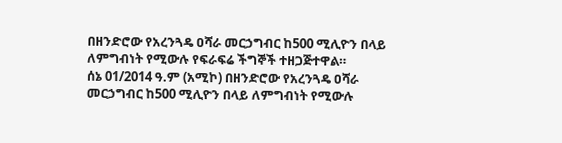በዘንድሮው የአረንጓዴ ዐሻራ መርኃግብር ከ500 ሚሊዮን በላይ ለምግብነት የሚውሉ የፍራፍሬ ችግኞች ተዘጋጅተዋል።
ሰኔ 01/2014 ዓ.ም (አሚኮ) በዘንድሮው የአረንጓዴ ዐሻራ መርኃግብር ከ500 ሚሊዮን በላይ ለምግብነት የሚውሉ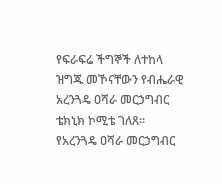የፍራፍሬ ችግኞች ለተከላ ዝግጁ መኾናቸውን የብሔራዊ አረንጓዴ ዐሻራ መርኃግብር ቴክኒክ ኮሚቴ ገለጸ።
የአረንጓዴ ዐሻራ መርኃግብር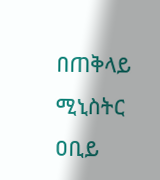በጠቅላይ ሚኒስትር ዐቢይ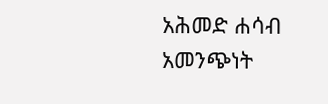አሕመድ ሐሳብ አመንጭነት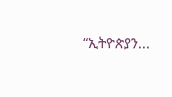“ኢትዮጵያን...